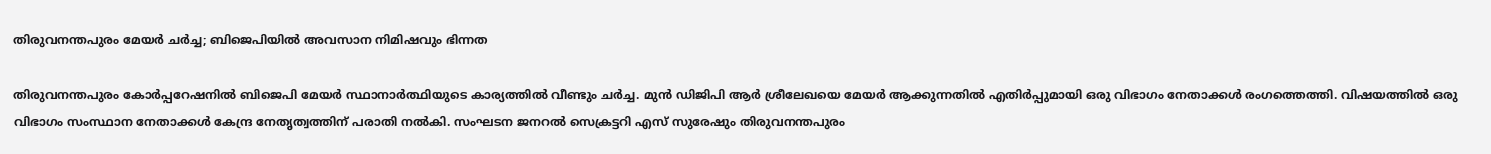തിരുവനന്തപുരം മേയര്‍ ചര്‍ച്ച; ബിജെപിയില്‍ അവസാന നിമിഷവും ഭിന്നത

തിരുവനന്തപുരം കോര്‍പ്പറേഷനില്‍ ബിജെപി മേയര്‍ സ്ഥാനാര്‍ത്ഥിയുടെ കാര്യത്തിൽ വീണ്ടും ചർച്ച. മുൻ ഡിജിപി ആർ ശ്രീലേഖയെ മേയർ ആക്കുന്നതിൽ എതിർപ്പുമായി ഒരു വിഭാഗം നേതാക്കൾ രംഗത്തെത്തി. വിഷയത്തില്‍ ഒരു വിഭാഗം സംസ്ഥാന നേതാക്കൾ കേന്ദ്ര നേതൃത്വത്തിന് പരാതി നല്‍കി. സംഘടന ജനറൽ സെക്രട്ടറി എസ് സുരേഷും തിരുവനന്തപുരം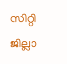സിറ്റി ജില്ലാ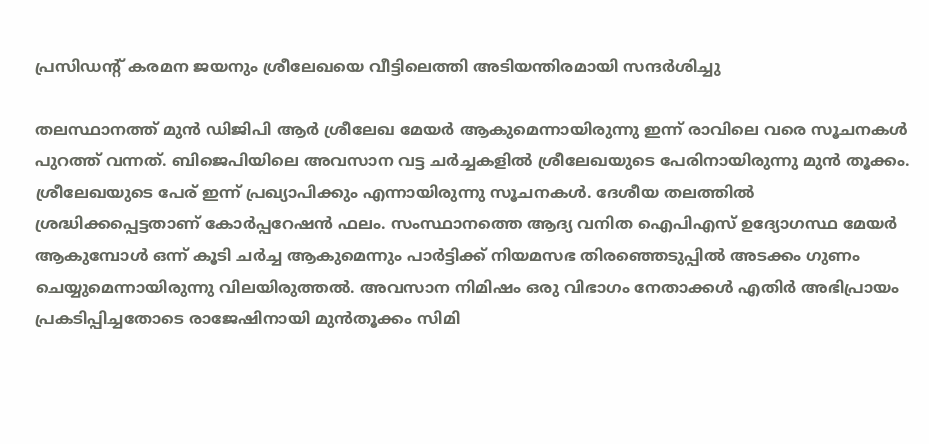പ്രസിഡന്റ്‌ കരമന ജയനും ശ്രീലേഖയെ വീട്ടിലെത്തി അടിയന്തിരമായി സന്ദർശിച്ചു

തലസ്ഥാനത്ത് മുൻ ഡിജിപി ആർ ശ്രീലേഖ മേയർ ആകുമെന്നായിരുന്നു ഇന്ന് രാവിലെ വരെ സൂചനകള്‍ പുറത്ത് വന്നത്. ബിജെപിയിലെ അവസാന വട്ട ചർച്ചകളിൽ ശ്രീലേഖയുടെ പേരിനായിരുന്നു മുൻ തൂക്കം. ശ്രീലേഖയുടെ പേര് ഇന്ന് പ്രഖ്യാപിക്കും എന്നായിരുന്നു സൂചനകള്‍. ദേശീയ തലത്തിൽ ശ്രദ്ധിക്കപ്പെട്ടതാണ് കോർപ്പറേഷൻ ഫലം. സംസ്ഥാനത്തെ ആദ്യ വനിത ഐപിഎസ് ഉദ്യോഗസ്ഥ മേയർ ആകുമ്പോൾ ഒന്ന് കൂടി ചർച്ച ആകുമെന്നും പാർട്ടിക്ക് നിയമസഭ തിരഞ്ഞെടുപ്പിൽ അടക്കം ഗുണം ചെയ്യുമെന്നായിരുന്നു വിലയിരുത്തല്‍. അവസാന നിമിഷം ഒരു വിഭാഗം നേതാക്കൾ എതിര്‍ അഭിപ്രായം പ്രകടിപ്പിച്ചതോടെ രാജേഷിനായി മുൻ‌തൂക്കം സിമി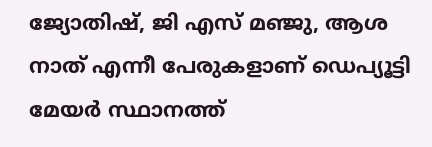ജ്യോതിഷ്, ജി എസ്‌ മഞ്ജു, ആശ നാത് എന്നീ പേരുകളാണ് ഡെപ്യൂട്ടി മേയർ സ്ഥാനത്ത്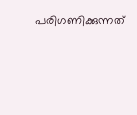പരിഗണിക്കുന്നത്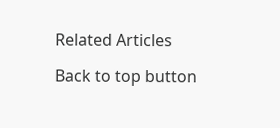Related Articles

Back to top button